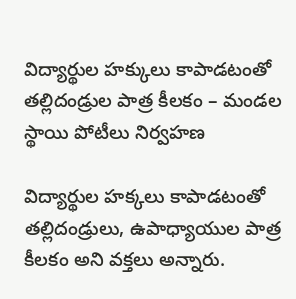విద్యార్థుల హక్కులు కాపాడటంతో తల్లిదండ్రుల పాత్ర కీలకం – మండల స్థాయి పోటీలు నిర్వహణ

విద్యార్థుల హక్కలు కాపాడటంతో తల్లిదండ్రులు, ఉపాధ్యాయుల పాత్ర కీలకం అని వక్తలు అన్నారు.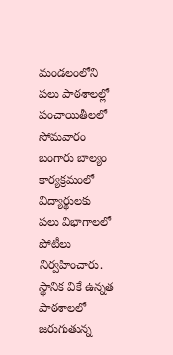మండలంలోని పలు పాఠశాలల్లో పంచాయితీలలో సోమవారం బంగారు బాల్యం కార్యక్రమంలో విద్యార్థులకు పలు విభాగాలలో పోటీలు నిర్వహించారు. స్థానిక వికే ఉన్నత పాఠశాలలో జరుగుతున్న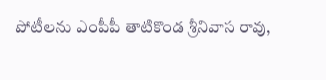పోటీలను ఎంపీపీ తాటికొండ శ్రీనివాస రావు,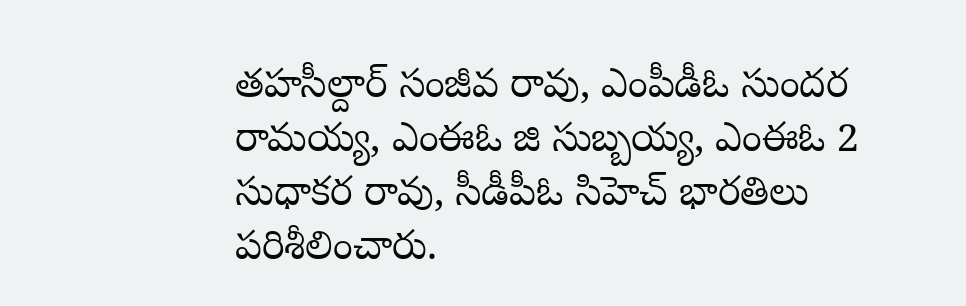తహసీల్దార్ సంజీవ రావు, ఎంపీడీఓ సుందర రామయ్య, ఎంఈఓ జి సుబ్బయ్య, ఎంఈఓ 2 సుధాకర రావు, సీడీపీఓ సిహెచ్ భారతిలు పరిశీలించారు.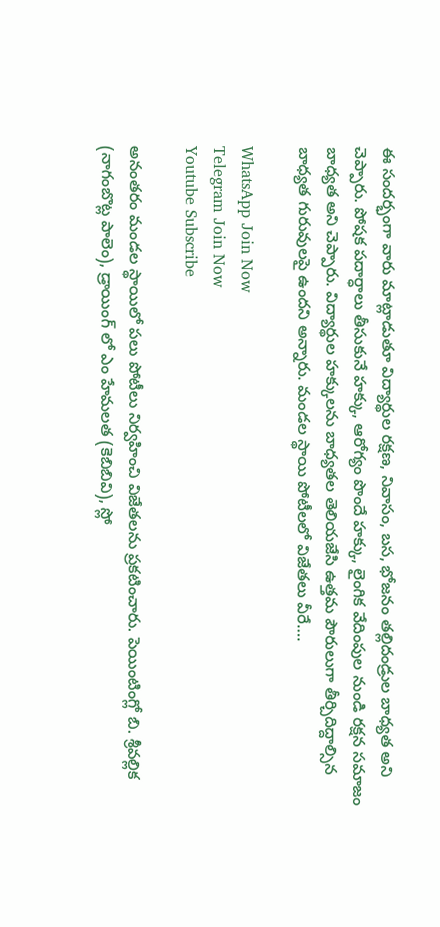ఈ సందర్భంగా వారు మాట్లాడుతూ విద్యార్థుల రక్షణ, నివాసం, బస, భోజనం తల్లిదండ్రుల బాధ్యత అని చెప్పారు. పోషక పదార్ధాలు తీసుకునే హక్కు, ఆరోగ్యం పొందే హక్కు, లైంగిక వేదింపుల నుండి రక్షన సమాజం బాధ్యత అని చెప్పారు. విద్యార్థుల హక్కులను బాధ్యతల తెలియజేసి ఉత్తమ పౌరులుగా తీర్చిదిద్దాల్సిన బాధ్యత గురువులపై ఉందని అన్నారు. మండల స్థాయి పోటీలలో విజేతలు వీరే….

WhatsApp Join Now
Telegram Join Now
Youtube Subscribe

అనంతరం మండల స్థాయిలో పలు పోటీలు నిర్వహించి విజేతలను ప్రకటించారు. పెయింటింగ్లో బి. శ్రీవల్లిక (నాగంబొట్ల పాలెం), డ్రాయింగ్ లో ఎం హేమలత (కెబిబివి), స్లో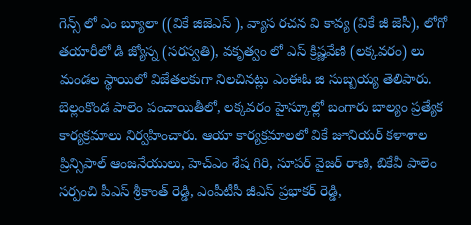గెన్స్ లో ఎం బ్యూలా ((వికే జిజెఎస్ ), వ్యాస రచన వి కావ్య (వికే జీ జెసీ), లోగో తయారీలో డి జ్యోస్న (సరస్వతి), వకృత్వం లో ఎస్ క్రిష్ణవేణి (లక్కవరం) లు మండల స్థాయిలో విజేతలకుగా నిలచినట్లు ఎంఈఓ జి సుబ్బయ్య తెలిపారు. బెల్లంకొండ పాలెం పంచాయితీలో, లక్కవరం హైస్కూల్లో బంగారు బాల్యం ప్రత్యేక కార్యక్రమాలు నిర్వహించారు. ఆయా కార్యక్రమాలలో వికే జూనియర్ కళాశాల ప్రిన్సిపాల్ ఆంజనేయులు, హెచ్ఎం శేష గిరి, సూపర్ వైజర్ రాణి, బికేవీ పాలెం సర్పంచి పీఎస్ శ్రీకాంత్ రెడ్డి, ఎంపీటీసీ జీఎస్ ప్రభాకర్ రెడ్డి,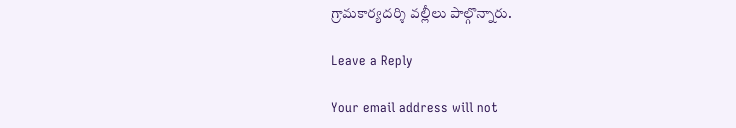గ్రామకార్యదర్శి వల్లీలు పాల్గొన్నారు.

Leave a Reply

Your email address will not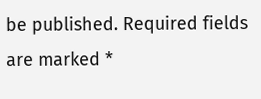be published. Required fields are marked *